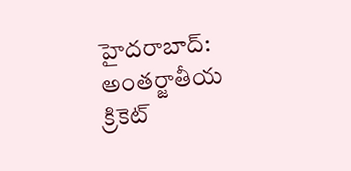హైదరాబాద్: అంతర్జాతీయ క్రికెట్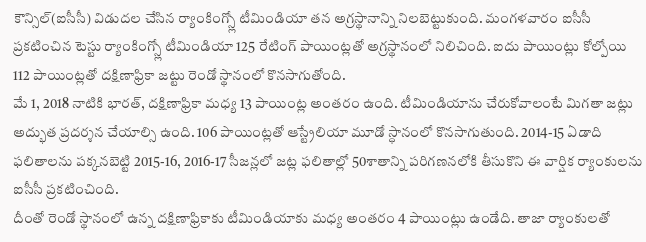కౌన్సిల్(ఐసీసీ) విడుదల చేసిన ర్యాంకింగ్స్లో టీమిండియా తన అగ్రస్థానాన్ని నిలబెట్టుకుంది. మంగళవారం ఐసీసీ ప్రకటించిన టెస్టు ర్యాంకింగ్స్లో టీమిండియా 125 రేటింగ్ పాయింట్లతో అగ్రస్థానంలో నిలిచింది. ఐదు పాయింట్లు కోల్పోయి 112 పాయింట్లతో దక్షిణాఫ్రికా జట్టు రెండో స్థానంలో కొనసాగుతోంది.
మే 1, 2018 నాటికి భారత్, దక్షిణాఫ్రికా మధ్య 13 పాయింట్ల అంతరం ఉంది. టీమిండియాను చేరుకోవాలంటే మిగతా జట్లు అద్భుత ప్రదర్శన చేయాల్సి ఉంది. 106 పాయింట్లతో ఆస్ట్రేలియా మూడో స్ధానంలో కొనసాగుతుంది. 2014-15 ఏడాది ఫలితాలను పక్కనబెట్టి 2015-16, 2016-17 సీజన్లలో జట్ల ఫలితాల్లో 50శాతాన్ని పరిగణనలోకి తీసుకొని ఈ వార్షిక ర్యాంకులను ఐసీసీ ప్రకటించింది.
దీంతో రెండో స్థానంలో ఉన్న దక్షిణాఫ్రికాకు టీమిండియాకు మధ్య అంతరం 4 పాయింట్లు ఉండేది. తాజా ర్యాంకులతో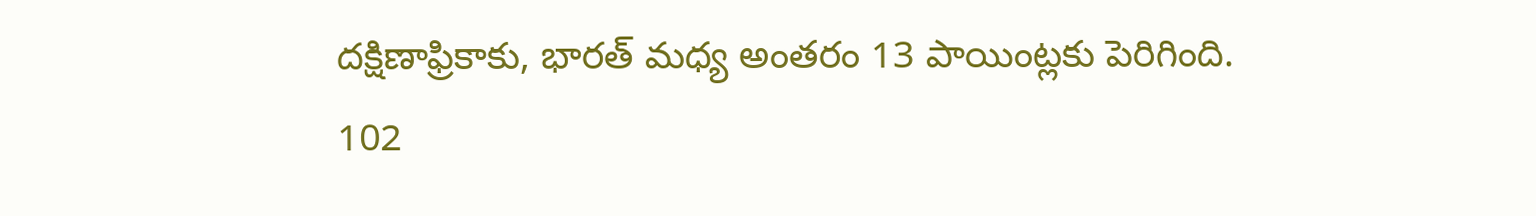దక్షిణాఫ్రికాకు, భారత్ మధ్య అంతరం 13 పాయింట్లకు పెరిగింది. 102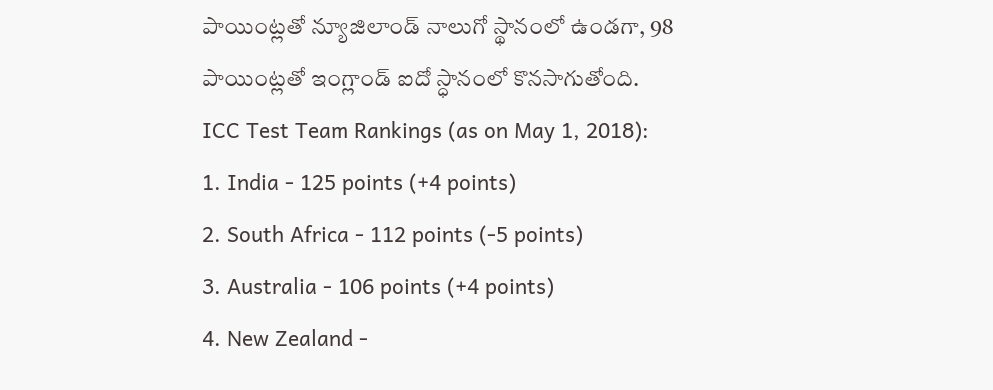పాయింట్లతో న్యూజిలాండ్ నాలుగో స్థానంలో ఉండగా, 98 పాయింట్లతో ఇంగ్లాండ్ ఐదో స్ధానంలో కొనసాగుతోంది.
ICC Test Team Rankings (as on May 1, 2018):
1. India - 125 points (+4 points)
2. South Africa - 112 points (-5 points)
3. Australia - 106 points (+4 points)
4. New Zealand -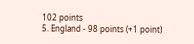102 points
5. England - 98 points (+1 point)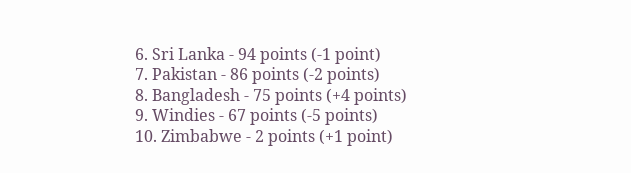6. Sri Lanka - 94 points (-1 point)
7. Pakistan - 86 points (-2 points)
8. Bangladesh - 75 points (+4 points)
9. Windies - 67 points (-5 points)
10. Zimbabwe - 2 points (+1 point)